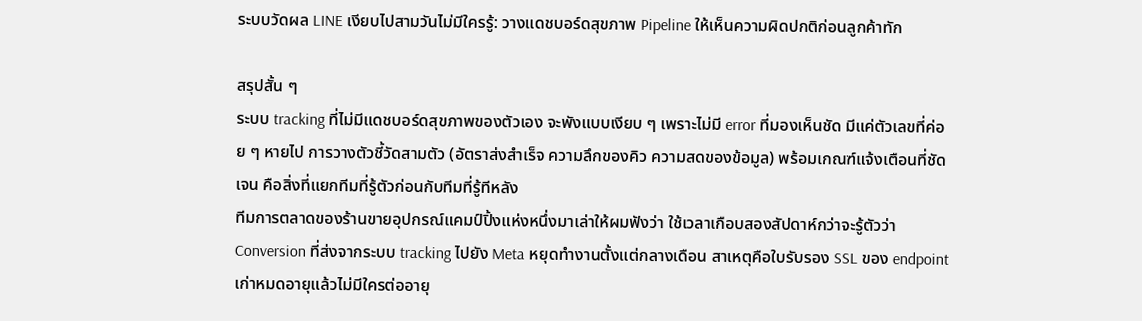ระบบวัดผล LINE เงียบไปสามวันไม่มีใครรู้: วางแดชบอร์ดสุขภาพ Pipeline ให้เห็นความผิดปกติก่อนลูกค้าทัก

สรุปสั้น ๆ
ระบบ tracking ที่ไม่มีแดชบอร์ดสุขภาพของตัวเอง จะพังแบบเงียบ ๆ เพราะไม่มี error ที่มองเห็นชัด มีแค่ตัวเลขที่ค่อย ๆ หายไป การวางตัวชี้วัดสามตัว (อัตราส่งสำเร็จ ความลึกของคิว ความสดของข้อมูล) พร้อมเกณฑ์แจ้งเตือนที่ชัดเจน คือสิ่งที่แยกทีมที่รู้ตัวก่อนกับทีมที่รู้ทีหลัง
ทีมการตลาดของร้านขายอุปกรณ์แคมป์ปิ้งแห่งหนึ่งมาเล่าให้ผมฟังว่า ใช้เวลาเกือบสองสัปดาห์กว่าจะรู้ตัวว่า Conversion ที่ส่งจากระบบ tracking ไปยัง Meta หยุดทำงานตั้งแต่กลางเดือน สาเหตุคือใบรับรอง SSL ของ endpoint เก่าหมดอายุแล้วไม่มีใครต่ออายุ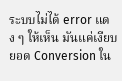ระบบไม่ได้ error แดง ๆ ให้เห็น มันแค่เงียบ ยอด Conversion ใน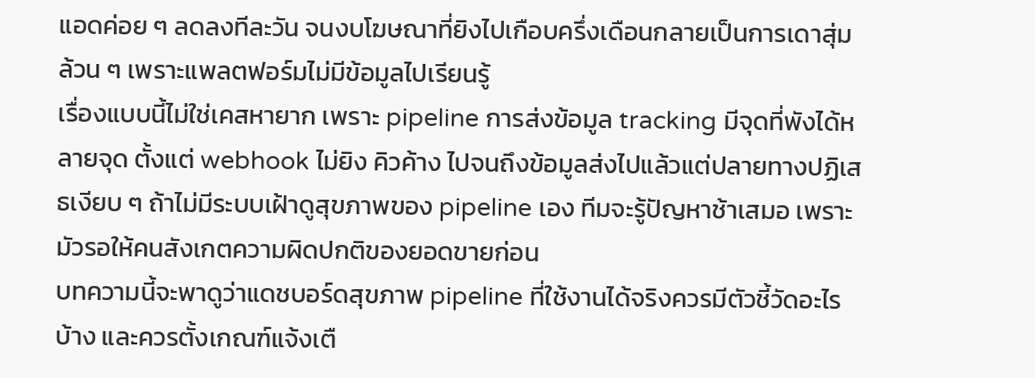แอดค่อย ๆ ลดลงทีละวัน จนงบโฆษณาที่ยิงไปเกือบครึ่งเดือนกลายเป็นการเดาสุ่มล้วน ๆ เพราะแพลตฟอร์มไม่มีข้อมูลไปเรียนรู้
เรื่องแบบนี้ไม่ใช่เคสหายาก เพราะ pipeline การส่งข้อมูล tracking มีจุดที่พังได้หลายจุด ตั้งแต่ webhook ไม่ยิง คิวค้าง ไปจนถึงข้อมูลส่งไปแล้วแต่ปลายทางปฏิเสธเงียบ ๆ ถ้าไม่มีระบบเฝ้าดูสุขภาพของ pipeline เอง ทีมจะรู้ปัญหาช้าเสมอ เพราะมัวรอให้คนสังเกตความผิดปกติของยอดขายก่อน
บทความนี้จะพาดูว่าแดชบอร์ดสุขภาพ pipeline ที่ใช้งานได้จริงควรมีตัวชี้วัดอะไรบ้าง และควรตั้งเกณฑ์แจ้งเตื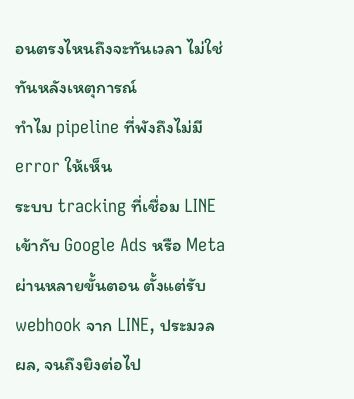อนตรงไหนถึงจะทันเวลา ไม่ใช่ทันหลังเหตุการณ์
ทำไม pipeline ที่พังถึงไม่มี error ให้เห็น
ระบบ tracking ที่เชื่อม LINE เข้ากับ Google Ads หรือ Meta ผ่านหลายขั้นตอน ตั้งแต่รับ webhook จาก LINE, ประมวลผล, จนถึงยิงต่อไป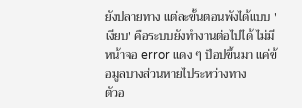ยังปลายทาง แต่ละขั้นตอนพังได้แบบ 'เงียบ' คือระบบยังทำงานต่อไปได้ ไม่มีหน้าจอ error แดง ๆ ป็อปขึ้นมา แค่ข้อมูลบางส่วนหายไประหว่างทาง
ตัวอ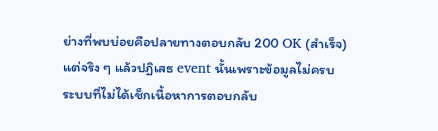ย่างที่พบบ่อยคือปลายทางตอบกลับ 200 OK (สำเร็จ) แต่จริง ๆ แล้วปฏิเสธ event นั้นเพราะข้อมูลไม่ครบ ระบบที่ไม่ได้เช็กเนื้อหาการตอบกลับ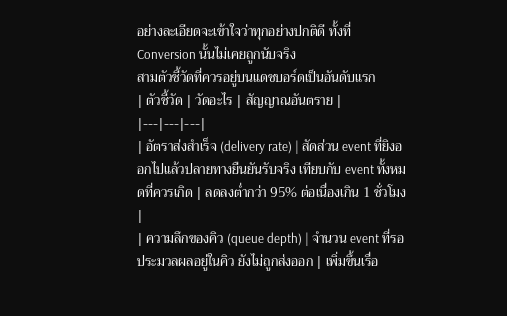อย่างละเอียดจะเข้าใจว่าทุกอย่างปกติดี ทั้งที่ Conversion นั้นไม่เคยถูกนับจริง
สามตัวชี้วัดที่ควรอยู่บนแดชบอร์ดเป็นอันดับแรก
| ตัวชี้วัด | วัดอะไร | สัญญาณอันตราย |
|---|---|---|
| อัตราส่งสำเร็จ (delivery rate) | สัดส่วน event ที่ยิงออกไปแล้วปลายทางยืนยันรับจริง เทียบกับ event ทั้งหมดที่ควรเกิด | ลดลงต่ำกว่า 95% ต่อเนื่องเกิน 1 ชั่วโมง |
| ความลึกของคิว (queue depth) | จำนวน event ที่รอประมวลผลอยู่ในคิว ยังไม่ถูกส่งออก | เพิ่มขึ้นเรื่อ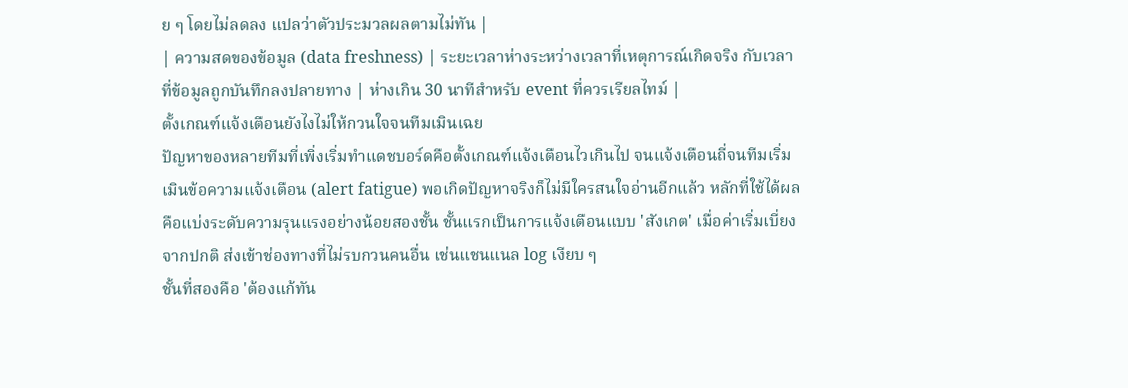ย ๆ โดยไม่ลดลง แปลว่าตัวประมวลผลตามไม่ทัน |
| ความสดของข้อมูล (data freshness) | ระยะเวลาห่างระหว่างเวลาที่เหตุการณ์เกิดจริง กับเวลาที่ข้อมูลถูกบันทึกลงปลายทาง | ห่างเกิน 30 นาทีสำหรับ event ที่ควรเรียลไทม์ |
ตั้งเกณฑ์แจ้งเตือนยังไงไม่ให้กวนใจจนทีมเมินเฉย
ปัญหาของหลายทีมที่เพิ่งเริ่มทำแดชบอร์ดคือตั้งเกณฑ์แจ้งเตือนไวเกินไป จนแจ้งเตือนถี่จนทีมเริ่มเมินข้อความแจ้งเตือน (alert fatigue) พอเกิดปัญหาจริงก็ไม่มีใครสนใจอ่านอีกแล้ว หลักที่ใช้ได้ผลคือแบ่งระดับความรุนแรงอย่างน้อยสองชั้น ชั้นแรกเป็นการแจ้งเตือนแบบ 'สังเกต' เมื่อค่าเริ่มเบี่ยงจากปกติ ส่งเข้าช่องทางที่ไม่รบกวนคนอื่น เช่นแชนแนล log เงียบ ๆ
ชั้นที่สองคือ 'ต้องแก้ทัน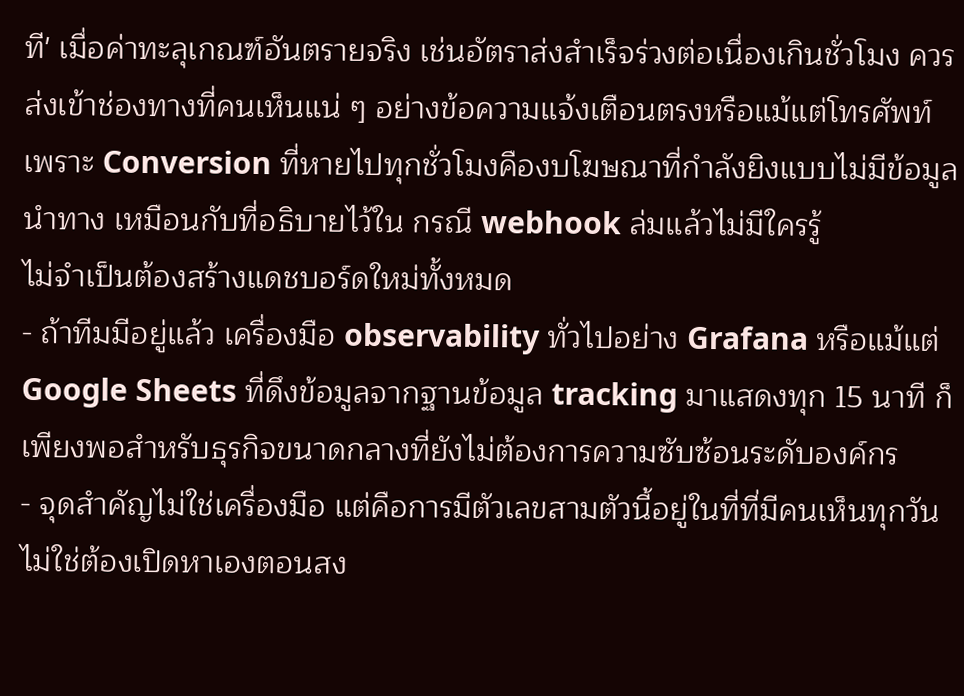ที' เมื่อค่าทะลุเกณฑ์อันตรายจริง เช่นอัตราส่งสำเร็จร่วงต่อเนื่องเกินชั่วโมง ควรส่งเข้าช่องทางที่คนเห็นแน่ ๆ อย่างข้อความแจ้งเตือนตรงหรือแม้แต่โทรศัพท์ เพราะ Conversion ที่หายไปทุกชั่วโมงคืองบโฆษณาที่กำลังยิงแบบไม่มีข้อมูลนำทาง เหมือนกับที่อธิบายไว้ใน กรณี webhook ล่มแล้วไม่มีใครรู้
ไม่จำเป็นต้องสร้างแดชบอร์ดใหม่ทั้งหมด
- ถ้าทีมมีอยู่แล้ว เครื่องมือ observability ทั่วไปอย่าง Grafana หรือแม้แต่ Google Sheets ที่ดึงข้อมูลจากฐานข้อมูล tracking มาแสดงทุก 15 นาที ก็เพียงพอสำหรับธุรกิจขนาดกลางที่ยังไม่ต้องการความซับซ้อนระดับองค์กร
- จุดสำคัญไม่ใช่เครื่องมือ แต่คือการมีตัวเลขสามตัวนี้อยู่ในที่ที่มีคนเห็นทุกวัน ไม่ใช่ต้องเปิดหาเองตอนสง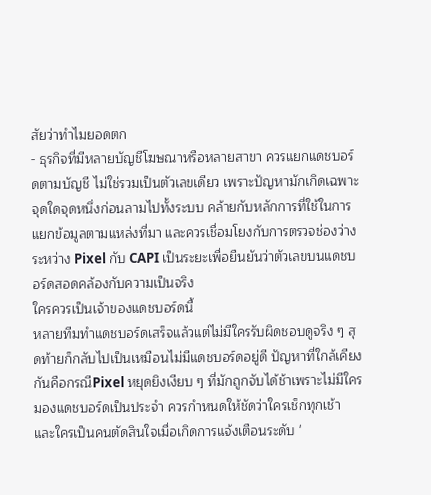สัยว่าทำไมยอดตก
- ธุรกิจที่มีหลายบัญชีโฆษณาหรือหลายสาขา ควรแยกแดชบอร์ดตามบัญชี ไม่ใช่รวมเป็นตัวเลขเดียว เพราะปัญหามักเกิดเฉพาะจุดใดจุดหนึ่งก่อนลามไปทั้งระบบ คล้ายกับหลักการที่ใช้ในการแยกข้อมูลตามแหล่งที่มา และควรเชื่อมโยงกับการตรวจช่องว่างระหว่าง Pixel กับ CAPI เป็นระยะเพื่อยืนยันว่าตัวเลขบนแดชบอร์ดสอดคล้องกับความเป็นจริง
ใครควรเป็นเจ้าของแดชบอร์ดนี้
หลายทีมทำแดชบอร์ดเสร็จแล้วแต่ไม่มีใครรับผิดชอบดูจริง ๆ สุดท้ายก็กลับไปเป็นเหมือนไม่มีแดชบอร์ดอยู่ดี ปัญหาที่ใกล้เคียงกันคือกรณีPixel หยุดยิงเงียบ ๆ ที่มักถูกจับได้ช้าเพราะไม่มีใครมองแดชบอร์ดเป็นประจำ ควรกำหนดให้ชัดว่าใครเช็กทุกเช้า และใครเป็นคนตัดสินใจเมื่อเกิดการแจ้งเตือนระดับ '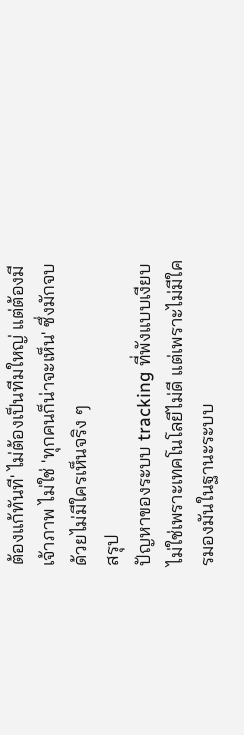ต้องแก้ทันที' ไม่ต้องเป็นทีมใหญ่ แต่ต้องมีเจ้าภาพ ไม่ใช่ 'ทุกคนก็น่าจะเห็น' ซึ่งมักจบด้วยไม่มีใครเห็นจริง ๆ
สรุป
ปัญหาของระบบ tracking ที่พังแบบเงียบ ไม่ใช่เพราะเทคโนโลยีไม่ดี แต่เพราะไม่มีใครมองมันในฐานะระบบ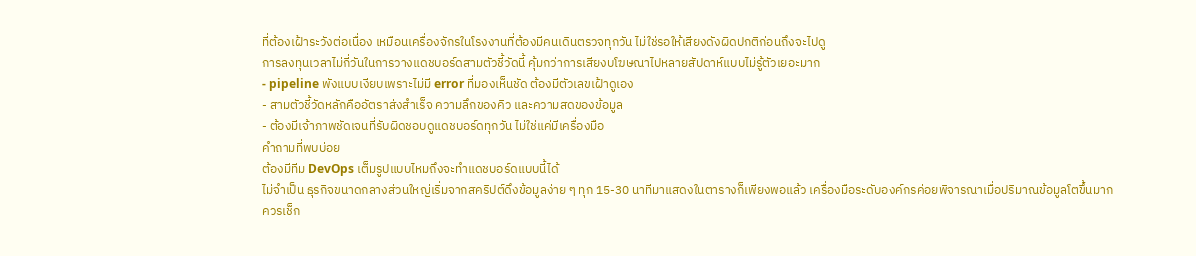ที่ต้องเฝ้าระวังต่อเนื่อง เหมือนเครื่องจักรในโรงงานที่ต้องมีคนเดินตรวจทุกวัน ไม่ใช่รอให้เสียงดังผิดปกติก่อนถึงจะไปดู
การลงทุนเวลาไม่กี่วันในการวางแดชบอร์ดสามตัวชี้วัดนี้ คุ้มกว่าการเสียงบโฆษณาไปหลายสัปดาห์แบบไม่รู้ตัวเยอะมาก
- pipeline พังแบบเงียบเพราะไม่มี error ที่มองเห็นชัด ต้องมีตัวเลขเฝ้าดูเอง
- สามตัวชี้วัดหลักคืออัตราส่งสำเร็จ ความลึกของคิว และความสดของข้อมูล
- ต้องมีเจ้าภาพชัดเจนที่รับผิดชอบดูแดชบอร์ดทุกวัน ไม่ใช่แค่มีเครื่องมือ
คำถามที่พบบ่อย
ต้องมีทีม DevOps เต็มรูปแบบไหมถึงจะทำแดชบอร์ดแบบนี้ได้
ไม่จำเป็น ธุรกิจขนาดกลางส่วนใหญ่เริ่มจากสคริปต์ดึงข้อมูลง่าย ๆ ทุก 15-30 นาทีมาแสดงในตารางก็เพียงพอแล้ว เครื่องมือระดับองค์กรค่อยพิจารณาเมื่อปริมาณข้อมูลโตขึ้นมาก
ควรเช็ก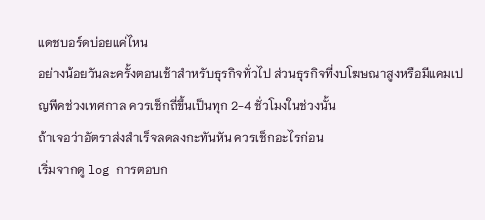แดชบอร์ดบ่อยแค่ไหน
อย่างน้อยวันละครั้งตอนเช้าสำหรับธุรกิจทั่วไป ส่วนธุรกิจที่งบโฆษณาสูงหรือมีแคมเปญพีคช่วงเทศกาล ควรเช็กถี่ขึ้นเป็นทุก 2-4 ชั่วโมงในช่วงนั้น
ถ้าเจอว่าอัตราส่งสำเร็จลดลงกะทันหัน ควรเช็กอะไรก่อน
เริ่มจากดู log การตอบก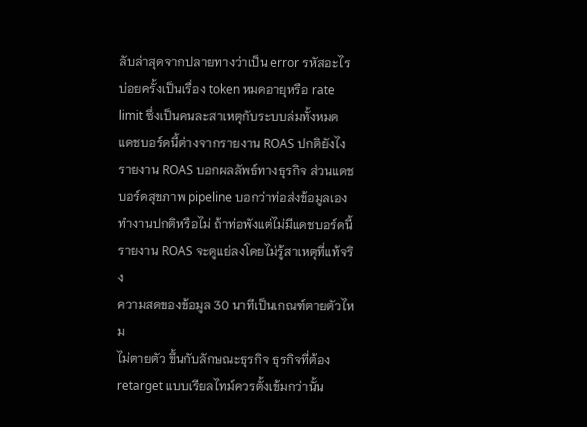ลับล่าสุดจากปลายทางว่าเป็น error รหัสอะไร บ่อยครั้งเป็นเรื่อง token หมดอายุหรือ rate limit ซึ่งเป็นคนละสาเหตุกับระบบล่มทั้งหมด
แดชบอร์ดนี้ต่างจากรายงาน ROAS ปกติยังไง
รายงาน ROAS บอกผลลัพธ์ทางธุรกิจ ส่วนแดชบอร์ดสุขภาพ pipeline บอกว่าท่อส่งข้อมูลเองทำงานปกติหรือไม่ ถ้าท่อพังแต่ไม่มีแดชบอร์ดนี้ รายงาน ROAS จะดูแย่ลงโดยไม่รู้สาเหตุที่แท้จริง
ความสดของข้อมูล 30 นาทีเป็นเกณฑ์ตายตัวไหม
ไม่ตายตัว ขึ้นกับลักษณะธุรกิจ ธุรกิจที่ต้อง retarget แบบเรียลไทม์ควรตั้งเข้มกว่านั้น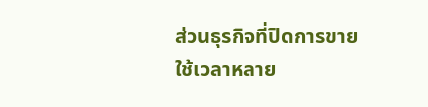ส่วนธุรกิจที่ปิดการขายใช้เวลาหลาย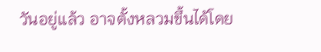วันอยู่แล้ว อาจตั้งหลวมขึ้นได้โดย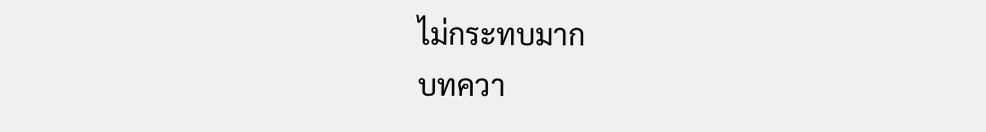ไม่กระทบมาก
บทควา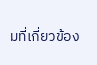มที่เกี่ยวข้อง